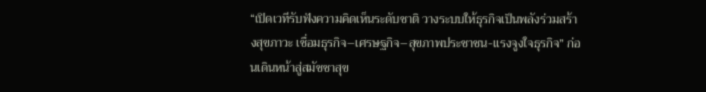“เปิดเวทีรับฟังความคิดเห็นระดับชาติ วางระบบให้ธุรกิจเป็นพลังร่วมสร้างสุขภาวะ เชื่อมธุรกิจ–เศรษฐกิจ–สุขภาพประชาชน-แรงจูงใจธุรกิจ” ก่อนเดินหน้าสู่สมัชชาสุข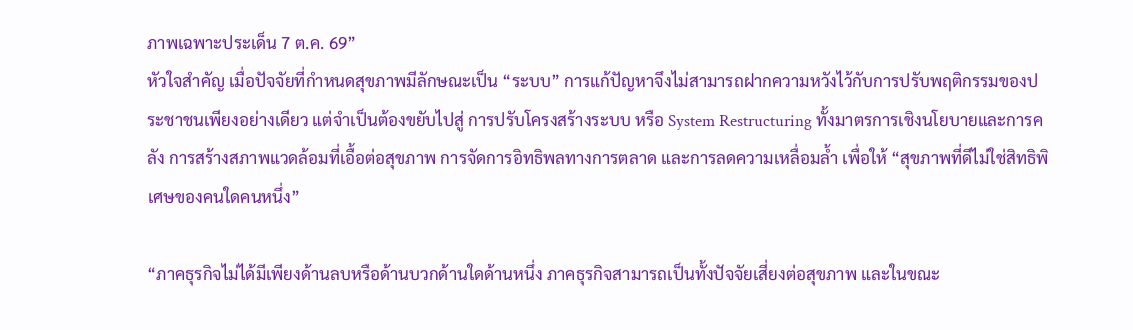ภาพเฉพาะประเด็น 7 ต.ค. 69”
หัวใจสำคัญ เมื่อปัจจัยที่กำหนดสุขภาพมีลักษณะเป็น “ระบบ” การแก้ปัญหาจึงไม่สามารถฝากความหวังไว้กับการปรับพฤติกรรมของประชาชนเพียงอย่างเดียว แต่จำเป็นต้องขยับไปสู่ การปรับโครงสร้างระบบ หรือ System Restructuring ทั้งมาตรการเชิงนโยบายและการคลัง การสร้างสภาพแวดล้อมที่เอื้อต่อสุขภาพ การจัดการอิทธิพลทางการตลาด และการลดความเหลื่อมล้ำ เพื่อให้ “สุขภาพที่ดีไม่ใช่สิทธิพิเศษของคนใดคนหนึ่ง”

“ภาคธุรกิจไม่ได้มีเพียงด้านลบหรือด้านบวกด้านใดด้านหนึ่ง ภาคธุรกิจสามารถเป็นทั้งปัจจัยเสี่ยงต่อสุขภาพ และในขณะ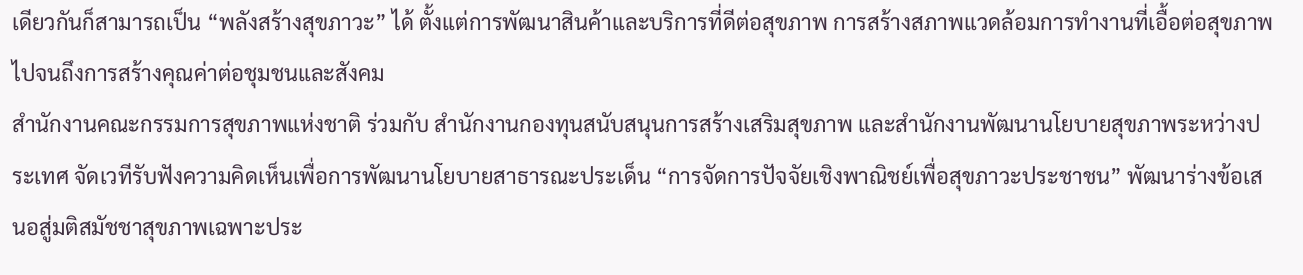เดียวกันก็สามารถเป็น “พลังสร้างสุขภาวะ” ได้ ตั้งแต่การพัฒนาสินค้าและบริการที่ดีต่อสุขภาพ การสร้างสภาพแวดล้อมการทำงานที่เอื้อต่อสุขภาพ ไปจนถึงการสร้างคุณค่าต่อชุมชนและสังคม
สำนักงานคณะกรรมการสุขภาพแห่งชาติ ร่วมกับ สำนักงานกองทุนสนับสนุนการสร้างเสริมสุขภาพ และสำนักงานพัฒนานโยบายสุขภาพระหว่างประเทศ จัดเวทีรับฟังความคิดเห็นเพื่อการพัฒนานโยบายสาธารณะประเด็น “การจัดการปัจจัยเชิงพาณิชย์เพื่อสุขภาวะประชาชน” พัฒนาร่างข้อเสนอสู่มติสมัชชาสุขภาพเฉพาะประ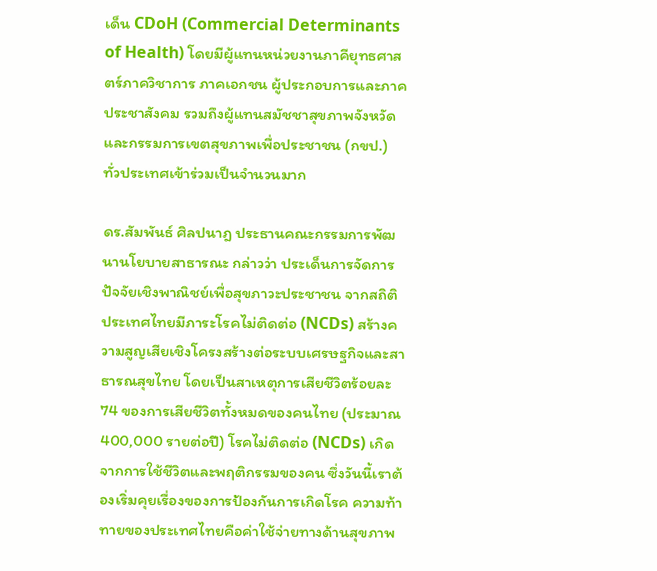เด็น CDoH (Commercial Determinants of Health) โดยมีผู้แทนหน่วยงานภาคียุทธศาสตร์ภาควิชาการ ภาคเอกชน ผู้ประกอบการและภาคประชาสังคม รวมถึงผู้แทนสมัชชาสุขภาพจังหวัด และกรรมการเขตสุขภาพเพื่อประชาชน (กขป.) ทั่วประเทศเข้าร่วมเป็นจำนวนมาก

ดร.สัมพันธ์ ศิลปนาฎ ประธานคณะกรรมการพัฒนานโยบายสาธารณะ กล่าวว่า ประเด็นการจัดการปัจจัยเชิงพาณิชย์เพื่อสุขภาวะประชาชน จากสถิติประเทศไทยมีภาระโรคไม่ติดต่อ (NCDs) สร้างความสูญเสียเชิงโครงสร้างต่อระบบเศรษฐกิจและสาธารณสุขไทย โดยเป็นสาเหตุการเสียชีวิตร้อยละ 74 ของการเสียชีวิตทั้งหมดของคนไทย (ประมาณ 400,000 รายต่อปี) โรคไม่ติดต่อ (NCDs) เกิดจากการใช้ชีวิตและพฤติกรรมของคน ซึ่งวันนี้เราต้องเริ่มคุยเรื่องของการป้องกันการเกิดโรค ความท้าทายของประเทศไทยคือค่าใช้จ่ายทางด้านสุขภาพ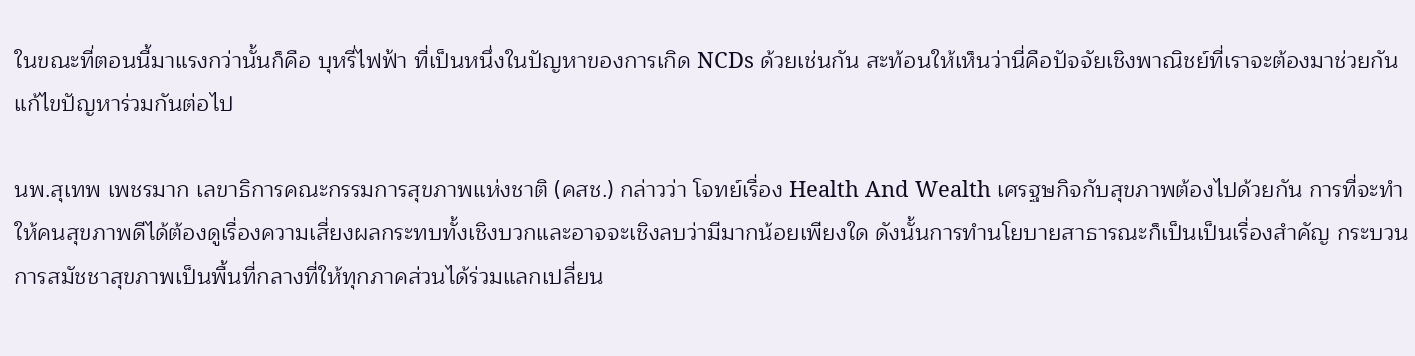ในขณะที่ตอนนี้มาแรงกว่านั้นก็คือ บุหรี่ไฟฟ้า ที่เป็นหนึ่งในปัญหาของการเกิด NCDs ด้วยเช่นกัน สะท้อนให้เห็นว่านี่คือปัจจัยเชิงพาณิชย์ที่เราจะต้องมาช่วยกันแก้ไขปัญหาร่วมกันต่อไป

นพ.สุเทพ เพชรมาก เลขาธิการคณะกรรมการสุขภาพแห่งชาติ (คสช.) กล่าวว่า โจทย์เรื่อง Health And Wealth เศรฐษกิจกับสุขภาพต้องไปด้วยกัน การที่จะทำให้คนสุขภาพดีได้ต้องดูเรื่องความเสี่ยงผลกระทบทั้งเชิงบวกและอาจจะเชิงลบว่ามีมากน้อยเพียงใด ดังนั้นการทำนโยบายสาธารณะก็เป็นเป็นเรื่องสำคัญ กระบวนการสมัชชาสุขภาพเป็นพื้นที่กลางที่ให้ทุกภาคส่วนได้ร่วมแลกเปลี่ยน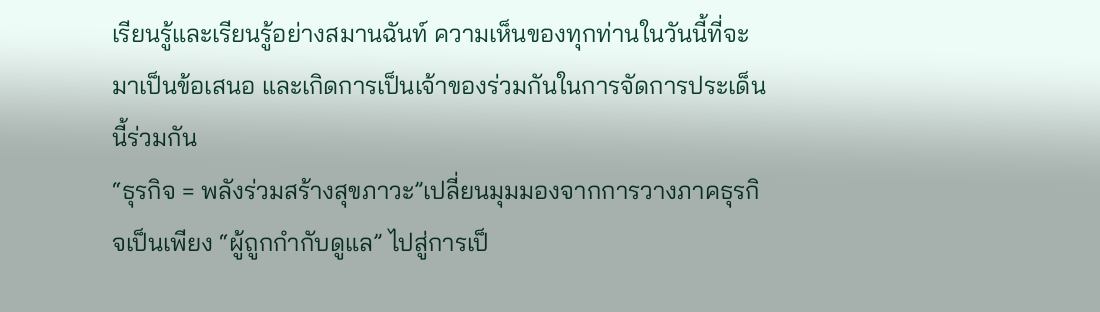เรียนรู้และเรียนรู้อย่างสมานฉันท์ ความเห็นของทุกท่านในวันนี้ที่จะมาเป็นข้อเสนอ และเกิดการเป็นเจ้าของร่วมกันในการจัดการประเด็นนี้ร่วมกัน
“ธุรกิจ = พลังร่วมสร้างสุขภาวะ”เปลี่ยนมุมมองจากการวางภาคธุรกิจเป็นเพียง “ผู้ถูกกำกับดูแล” ไปสู่การเป็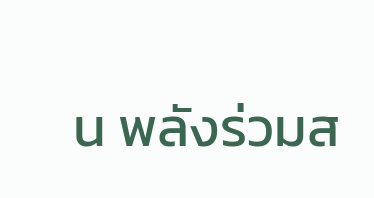น พลังร่วมส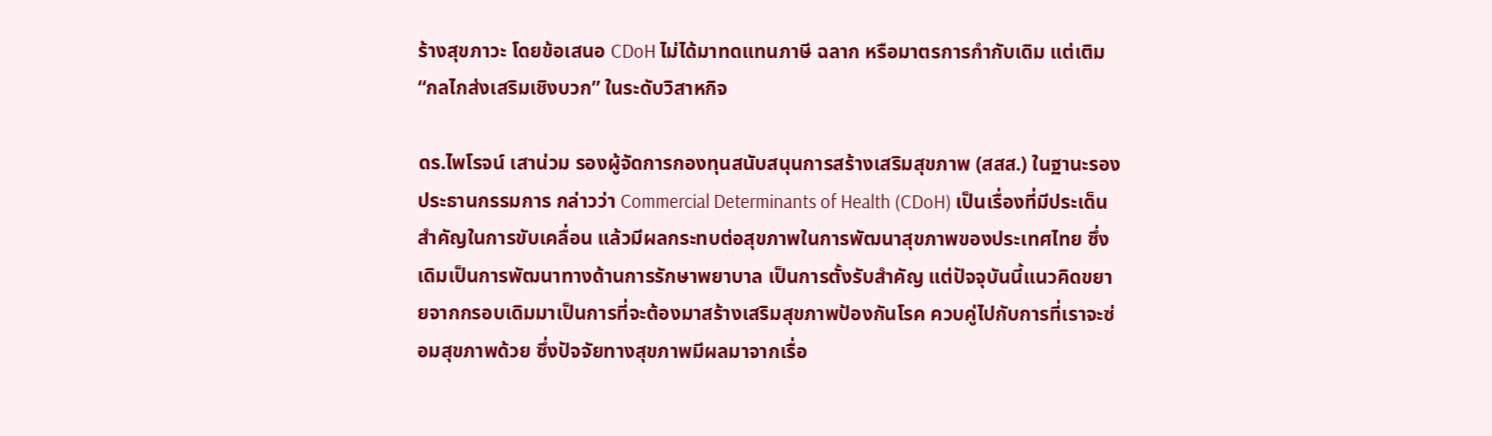ร้างสุขภาวะ โดยข้อเสนอ CDoH ไม่ได้มาทดแทนภาษี ฉลาก หรือมาตรการกำกับเดิม แต่เติม “กลไกส่งเสริมเชิงบวก” ในระดับวิสาหกิจ

ดร.ไพโรจน์ เสาน่วม รองผู้จัดการกองทุนสนับสนุนการสร้างเสริมสุขภาพ (สสส.) ในฐานะรองประธานกรรมการ กล่าวว่า Commercial Determinants of Health (CDoH) เป็นเรื่องที่มีประเด็นสำคัญในการขับเคลื่อน แล้วมีผลกระทบต่อสุขภาพในการพัฒนาสุขภาพของประเทศไทย ซึ่งเดิมเป็นการพัฒนาทางด้านการรักษาพยาบาล เป็นการตั้งรับสำคัญ แต่ปัจจุบันนี้แนวคิดขยายจากกรอบเดิมมาเป็นการที่จะต้องมาสร้างเสริมสุขภาพป้องกันโรค ควบคู่ไปกับการที่เราจะซ่อมสุขภาพด้วย ซึ่งปัจจัยทางสุขภาพมีผลมาจากเรื่อ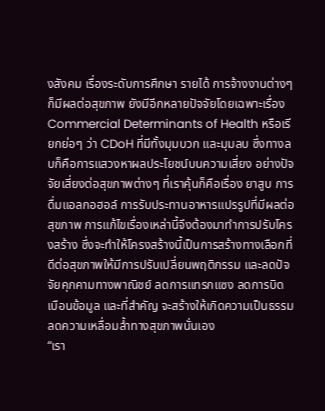งสังคม เรื่องระดับการศึกษา รายได้ การจ้างงานต่างๆก็มีผลต่อสุขภาพ ยังมีอีกหลายปัจจัยโดยเฉพาะเรื่อง Commercial Determinants of Health หรือเรียกย่อๆ ว่า CDoH ที่มีทั้งมุมบวก และมุมลบ ซึ่งทางลบก็คือการแสวงหาผลประโยชน์บนความเสี่ยง อย่างปัจจัยเสี่ยงต่อสุขภาพต่างๆ ที่เราคุ้นก็คือเรื่อง ยาสูบ การดื่มแอลกอฮอล์ การรับประทานอาหารแปรรูปที่มีผลต่อสุขภาพ การแก้ไขเรื่องเหล่านี้จึงต้องมาทำการปรับโครงสร้าง ซึ่งจะทำให้โครงสร้างนี้เป็นการสร้างทางเลือกที่ดีต่อสุขภาพให้มีการปรับเปลี่ยนพฤติกรรม และลดปัจจัยคุกคามทางพาณิชย์ ลดการแทรกแซง ลดการบิดเบือนข้อมูล และที่สำคัญ จะสร้างให้เกิดความเป็นธรรมลดความเหลื่อมล้ำทางสุขภาพนั่นเอง
“เรา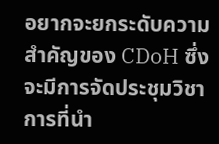อยากจะยกระดับความสำคัญของ CDoH ซึ่งจะมีการจัดประชุมวิชาการที่นำ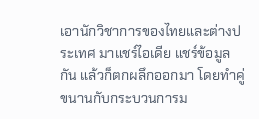เอานักวิชาการของไทยและต่างประเทศ มาแชร์ไอเดีย แชร์ข้อมูลกัน แล้วก็ตกผลึกออกมา โดยทำคู่ขนานกับกระบวนการม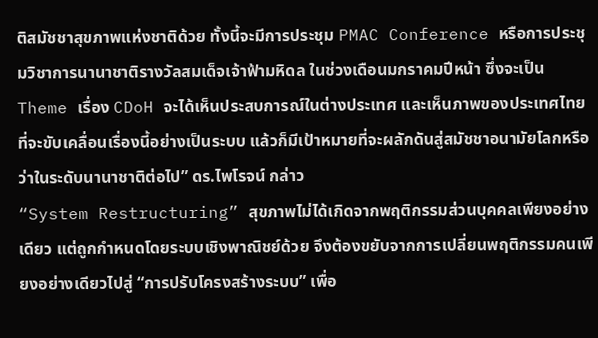ติสมัชชาสุขภาพแห่งชาติด้วย ทั้งนี้จะมีการประชุม PMAC Conference หรือการประชุมวิชาการนานาชาติรางวัลสมเด็จเจ้าฟ้ามหิดล ในช่วงเดือนมกราคมปีหน้า ซึ่งจะเป็น Theme เรื่อง CDoH จะได้เห็นประสบการณ์ในต่างประเทศ และเห็นภาพของประเทศไทยที่จะขับเคลื่อนเรื่องนี้อย่างเป็นระบบ แล้วก็มีเป้าหมายที่จะผลักดันสู่สมัชชาอนามัยโลกหรือว่าในระดับนานาชาติต่อไป” ดร.ไพโรจน์ กล่าว
“System Restructuring” สุขภาพไม่ได้เกิดจากพฤติกรรมส่วนบุคคลเพียงอย่างเดียว แต่ถูกกำหนดโดยระบบเชิงพาณิชย์ด้วย จึงต้องขยับจากการเปลี่ยนพฤติกรรมคนเพียงอย่างเดียวไปสู่ “การปรับโครงสร้างระบบ” เพื่อ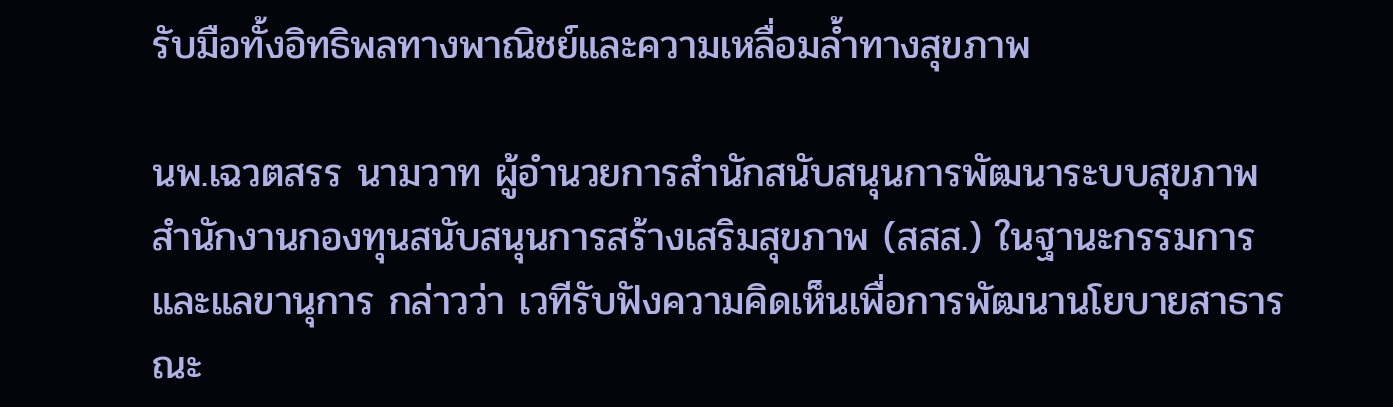รับมือทั้งอิทธิพลทางพาณิชย์และความเหลื่อมล้ำทางสุขภาพ

นพ.เฉวตสรร นามวาท ผู้อำนวยการสำนักสนับสนุนการพัฒนาระบบสุขภาพ สำนักงานกองทุนสนับสนุนการสร้างเสริมสุขภาพ (สสส.) ในฐานะกรรมการและแลขานุการ กล่าวว่า เวทีรับฟังความคิดเห็นเพื่อการพัฒนานโยบายสาธารณะ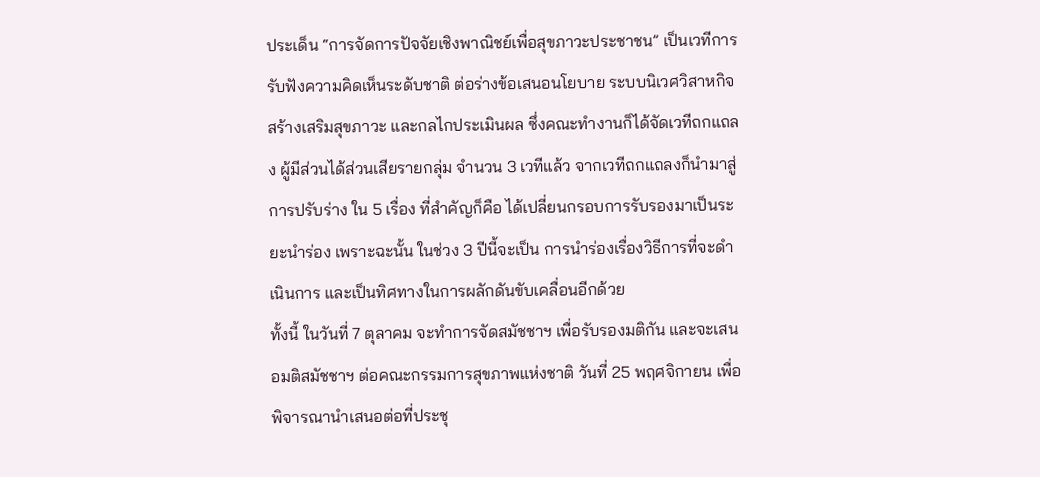ประเด็น “การจัดการปัจจัยเชิงพาณิชย์เพื่อสุขภาวะประชาชน” เป็นเวทีการรับฟังความคิดเห็นระดับชาติ ต่อร่างข้อเสนอนโยบาย ระบบนิเวศวิสาหกิจสร้างเสริมสุขภาวะ และกลไกประเมินผล ซึ่งคณะทำงานก็ได้จัดเวทีถกแถลง ผู้มีส่วนได้ส่วนเสียรายกลุ่ม จำนวน 3 เวทีแล้ว จากเวทีถกแถลงก็นำมาสู่การปรับร่าง ใน 5 เรื่อง ที่สำคัญก็คือ ได้เปลี่ยนกรอบการรับรองมาเป็นระยะนำร่อง เพราะฉะนั้น ในช่วง 3 ปีนี้จะเป็น การนำร่องเรื่องวิธีการที่จะดำเนินการ และเป็นทิศทางในการผลักดันขับเคลื่อนอีกด้วย
ทั้งนี้ ในวันที่ 7 ตุลาคม จะทำการจัดสมัชชาฯ เพื่อรับรองมติกัน และจะเสนอมติสมัชชาฯ ต่อคณะกรรมการสุขภาพแห่งชาติ วันที่ 25 พฤศจิกายน เพื่อพิจารณานำเสนอต่อที่ประชุ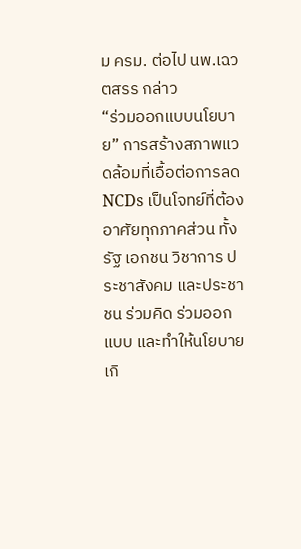ม ครม. ต่อไป นพ.เฉวตสรร กล่าว
“ร่วมออกแบบนโยบาย” การสร้างสภาพแวดล้อมที่เอื้อต่อการลด NCDs เป็นโจทย์ที่ต้องอาศัยทุกภาคส่วน ทั้งรัฐ เอกชน วิชาการ ประชาสังคม และประชาชน ร่วมคิด ร่วมออกแบบ และทำให้นโยบายเกิ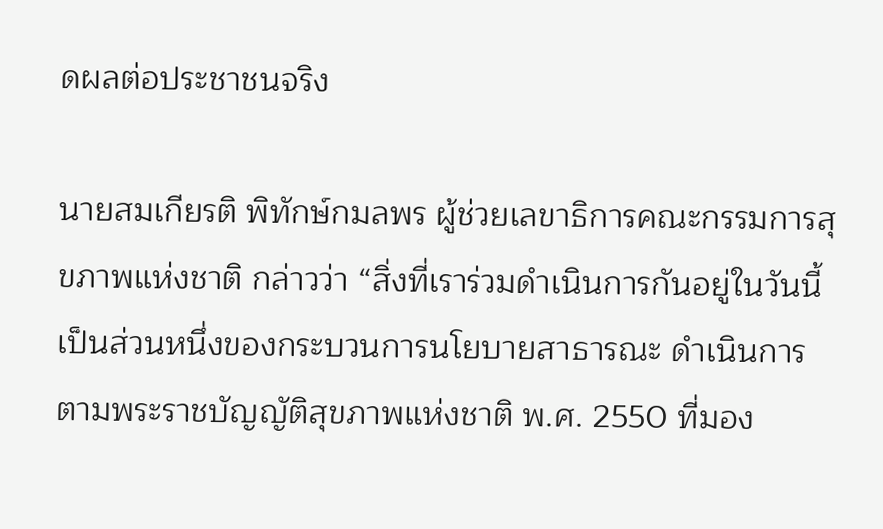ดผลต่อประชาชนจริง

นายสมเกียรติ พิทักษ์กมลพร ผู้ช่วยเลขาธิการคณะกรรมการสุขภาพแห่งชาติ กล่าวว่า “สิ่งที่เราร่วมดำเนินการกันอยู่ในวันนี้ เป็นส่วนหนึ่งของกระบวนการนโยบายสาธารณะ ดำเนินการตามพระราชบัญญัติสุขภาพแห่งชาติ พ.ศ. 2550 ที่มอง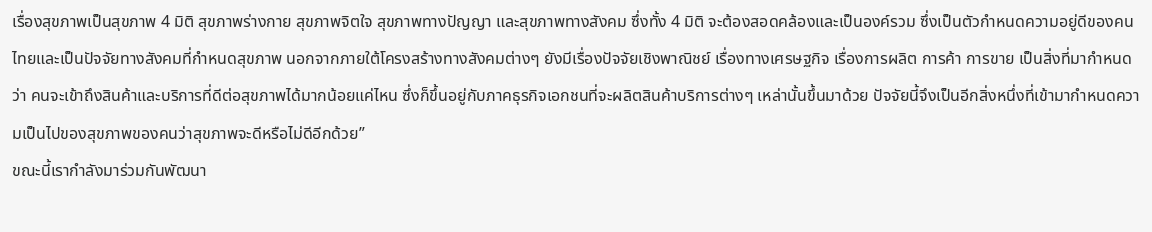เรื่องสุขภาพเป็นสุขภาพ 4 มิติ สุขภาพร่างกาย สุขภาพจิตใจ สุขภาพทางปัญญา และสุขภาพทางสังคม ซึ่งทั้ง 4 มิติ จะต้องสอดคล้องและเป็นองค์รวม ซึ่งเป็นตัวกำหนดความอยู่ดีของคนไทยและเป็นปัจจัยทางสังคมที่กำหนดสุขภาพ นอกจากภายใต้โครงสร้างทางสังคมต่างๆ ยังมีเรื่องปัจจัยเชิงพาณิชย์ เรื่องทางเศรษฐกิจ เรื่องการผลิต การค้า การขาย เป็นสิ่งที่มากำหนดว่า คนจะเข้าถึงสินค้าและบริการที่ดีต่อสุขภาพได้มากน้อยแค่ไหน ซึ่งก็ขึ้นอยู่กับภาคธุรกิจเอกชนที่จะผลิตสินค้าบริการต่างๆ เหล่านั้นขึ้นมาด้วย ปัจจัยนี้จึงเป็นอีกสิ่งหนึ่งที่เข้ามากำหนดความเป็นไปของสุขภาพของคนว่าสุขภาพจะดีหรือไม่ดีอีกด้วย”
ขณะนี้เรากำลังมาร่วมกันพัฒนา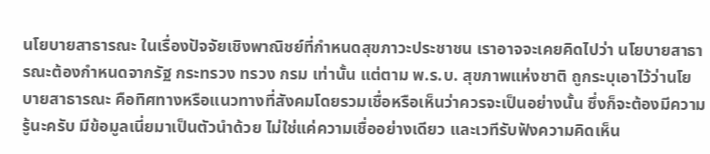นโยบายสาธารณะ ในเรื่องปัจจัยเชิงพาณิชย์ที่กำหนดสุขภาวะประชาชน เราอาจจะเคยคิดไปว่า นโยบายสาธารณะต้องกำหนดจากรัฐ กระทรวง ทรวง กรม เท่านั้น แต่ตาม พ.ร.บ. สุขภาพแห่งชาติ ถูกระบุเอาไว้ว่านโยบายสาธารณะ คือทิศทางหรือแนวทางที่สังคมโดยรวมเชื่อหรือเห็นว่าควรจะเป็นอย่างนั้น ซึ่งก็จะต้องมีความรู้นะครับ มีข้อมูลเนี่ยมาเป็นตัวนำด้วย ไม่ใช่แค่ความเชื่ออย่างเดียว และเวทีรับฟังความคิดเห็น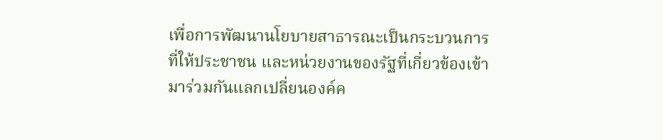เพื่อการพัฒนานโยบายสาธารณะเป็นกระบวนการที่ให้ประชาชน และหน่วยงานของรัฐที่เกี่ยวข้องเข้ามาร่วมกันแลกเปลี่ยนองค์ค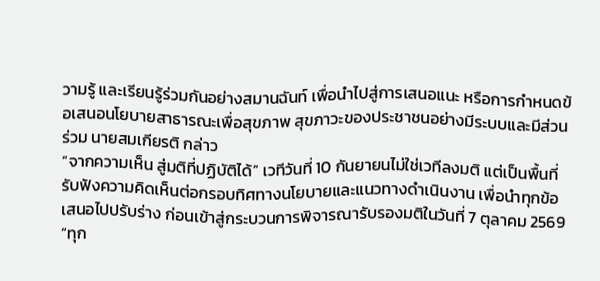วามรู้ และเรียนรู้ร่วมกันอย่างสมานฉันท์ เพื่อนำไปสู่การเสนอแนะ หรือการกำหนดข้อเสนอนโยบายสาธารณะเพื่อสุขภาพ สุขภาวะของประชาชนอย่างมีระบบและมีส่วนร่วม นายสมเกียรติ กล่าว
“จากความเห็น สู่มติที่ปฏิบัติได้” เวทีวันที่ 10 กันยายนไม่ใช่เวทีลงมติ แต่เป็นพื้นที่รับฟังความคิดเห็นต่อกรอบทิศทางนโยบายและแนวทางดำเนินงาน เพื่อนำทุกข้อเสนอไปปรับร่าง ก่อนเข้าสู่กระบวนการพิจารณารับรองมติในวันที่ 7 ตุลาคม 2569 “ทุก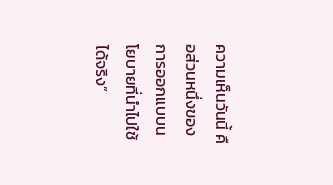ความเห็นวันนี้ คือส่วนหนึ่งของการออกแบบนโยบายที่นำไปใช้ได้จริง”